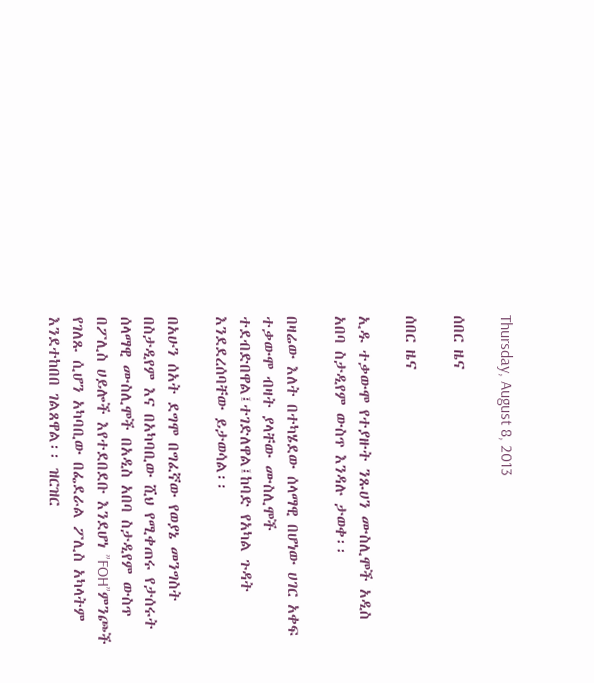Thursday, August 8, 2013

ሰበር ዜና

ሰበር ዜና

ኢዱ ተቃውሞ የተያዙት ንጹሀን ሙስሊሞች አዲስ አበባ ስታዲየም ውስጥ እንዳሉ ታወቀ፡፡

በዛሬው እለት በተካሄደው ሰላማዊ በሆነው ሀገር አቀፍ ተቃውሞ ብዛት ያላቸው ሙስሊሞች ተደብድበዋል፤ተገድለዋል፤ከባድ የአካል ጉዳት እንደደረሰባቸው ይታወሳል፡፡

በአሁን ሰአት ደግሞ በግፈኛው የወያኔ መንግስት በስታዲየም እና በአካባቢው ሺህ የሚቀጠሩ የታሰሩት ሰላማዊ ሙስሊሞች በአዲስ አበባ ስታዲየም ውስጥ በፖሊስ ሀይሎች እየተደበደቡ እንደሆነ ”FOH”ምንጮች የገለጹ ሲሆን አካባቢው በፌደራል ፖሊስ አካላትም እንደተከበበ ገልጸዋል፡፡ ዝርዝር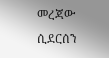መረጃው ሲደርሰን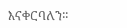እናቀርባለን፡፡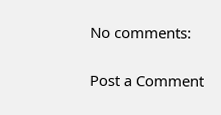No comments:

Post a Comment